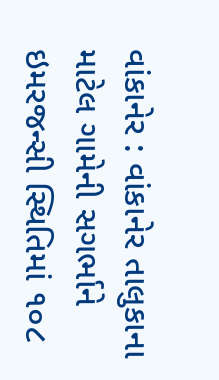વાંકાનેર : વાંકાનેર તાલુકાના માટેલ ગામેની સગર્ભાને ઇમરજન્સી સ્થિતિમાં ૧૦૮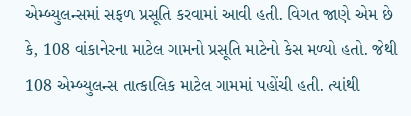એમ્બ્યુલન્સમાં સફળ પ્રસૂતિ કરવામાં આવી હતી. વિગત જાણે એમ છે કે, 108 વાંકાનેરના માટેલ ગામનો પ્રસૂતિ માટેનો કેસ મળ્યો હતો. જેથી 108 એમ્બ્યુલન્સ તાત્કાલિક માટેલ ગામમાં પહોંચી હતી. ત્યાંથી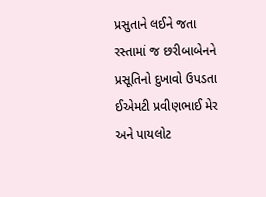પ્રસુતાને લઈને જતા રસ્તામાં જ છરીબાબેનને પ્રસૂતિનો દુખાવો ઉપડતા ઈએમટી પ્રવીણભાઈ મેર અને પાયલોટ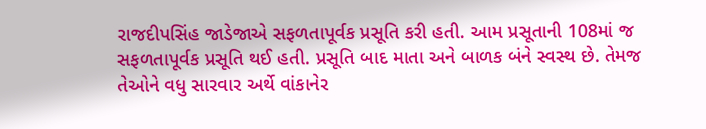રાજદીપસિંહ જાડેજાએ સફળતાપૂર્વક પ્રસૂતિ કરી હતી. આમ પ્રસૂતાની 108માં જ સફળતાપૂર્વક પ્રસૂતિ થઈ હતી. પ્રસૂતિ બાદ માતા અને બાળક બંને સ્વસ્થ છે. તેમજ તેઓને વધુ સારવાર અર્થે વાંકાનેર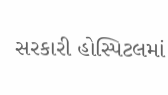સરકારી હોસ્પિટલમાં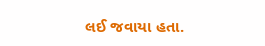લઈ જવાયા હતા.